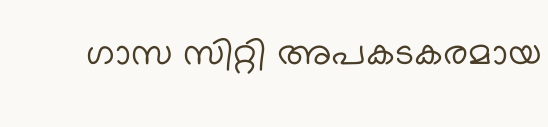ഗാസ സിറ്റി അപകടകരമായ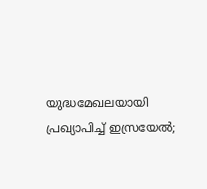യുദ്ധമേഖലയായി പ്രഖ്യാപിച്ച് ഇസ്രയേൽ;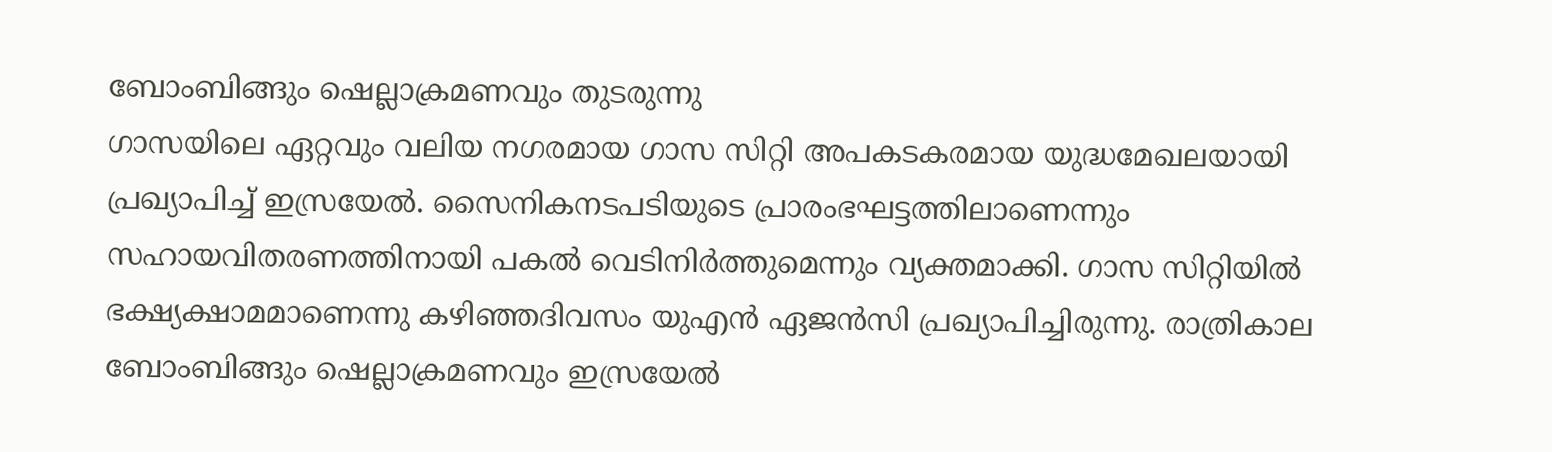ബോംബിങ്ങും ഷെല്ലാക്രമണവും തുടരുന്നു
ഗാസയിലെ ഏറ്റവും വലിയ നഗരമായ ഗാസ സിറ്റി അപകടകരമായ യുദ്ധമേഖലയായി പ്രഖ്യാപിച്ച് ഇസ്രയേൽ. സൈനികനടപടിയുടെ പ്രാരംഭഘട്ടത്തിലാണെന്നും സഹായവിതരണത്തിനായി പകൽ വെടിനിർത്തുമെന്നും വ്യക്തമാക്കി. ഗാസ സിറ്റിയിൽ ഭക്ഷ്യക്ഷാമമാണെന്നു കഴിഞ്ഞദിവസം യുഎൻ ഏജൻസി പ്രഖ്യാപിച്ചിരുന്നു. രാത്രികാല ബോംബിങ്ങും ഷെല്ലാക്രമണവും ഇസ്രയേൽ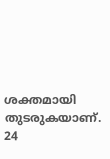ശക്തമായി തുടരുകയാണ്. 24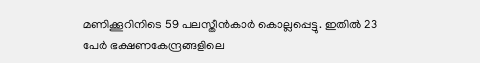മണിക്കൂറിനിടെ 59 പലസ്തീൻകാർ കൊല്ലപ്പെട്ടു. ഇതിൽ 23 പേർ ഭക്ഷണകേന്ദ്രങ്ങളിലെ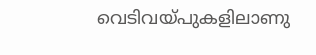വെടിവയ്പുകളിലാണു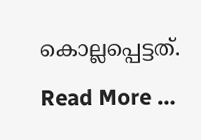കൊല്ലപ്പെട്ടത്. Read More …